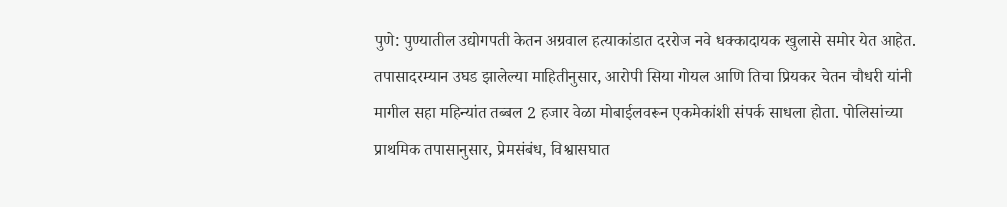पुणे: पुण्यातील उद्योगपती केतन अग्रवाल हत्याकांडात दररोज नवे धक्कादायक खुलासे समोर येत आहेत. तपासादरम्यान उघड झालेल्या माहितीनुसार, आरोपी सिया गोयल आणि तिचा प्रियकर चेतन चौधरी यांनी मागील सहा महिन्यांत तब्बल 2 हजार वेळा मोबाईलवरून एकमेकांशी संपर्क साधला होता. पोलिसांच्या प्राथमिक तपासानुसार, प्रेमसंबंध, विश्वासघात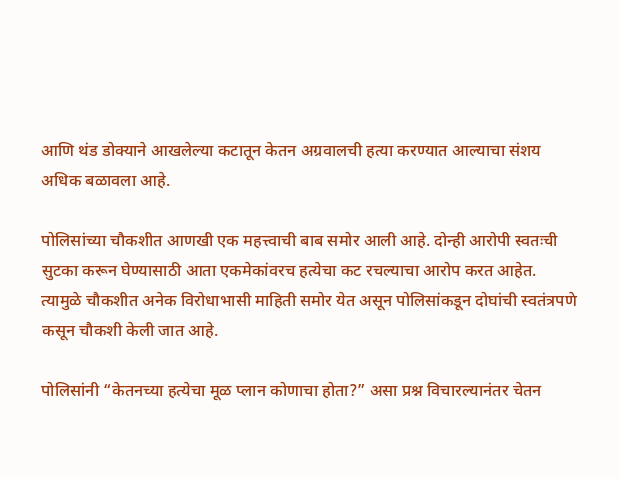आणि थंड डोक्याने आखलेल्या कटातून केतन अग्रवालची हत्या करण्यात आल्याचा संशय अधिक बळावला आहे.

पोलिसांच्या चौकशीत आणखी एक महत्त्वाची बाब समोर आली आहे. दोन्ही आरोपी स्वतःची सुटका करून घेण्यासाठी आता एकमेकांवरच हत्येचा कट रचल्याचा आरोप करत आहेत. त्यामुळे चौकशीत अनेक विरोधाभासी माहिती समोर येत असून पोलिसांकडून दोघांची स्वतंत्रपणे कसून चौकशी केली जात आहे.

पोलिसांनी “केतनच्या हत्येचा मूळ प्लान कोणाचा होता?” असा प्रश्न विचारल्यानंतर चेतन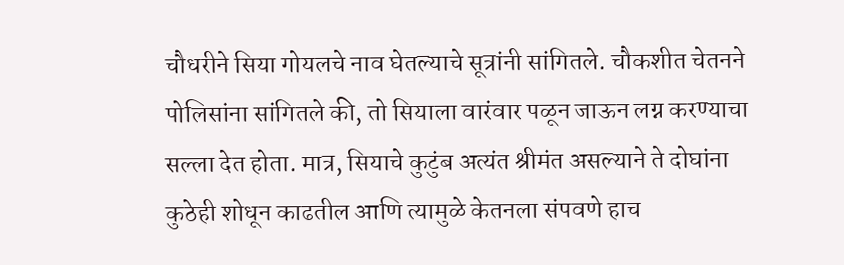चौधरीने सिया गोयलचे नाव घेतल्याचे सूत्रांनी सांगितले. चौकशीत चेतनने पोलिसांना सांगितले की, तो सियाला वारंवार पळून जाऊन लग्न करण्याचा सल्ला देत होता. मात्र, सियाचे कुटुंब अत्यंत श्रीमंत असल्याने ते दोघांना कुठेही शोधून काढतील आणि त्यामुळे केतनला संपवणे हाच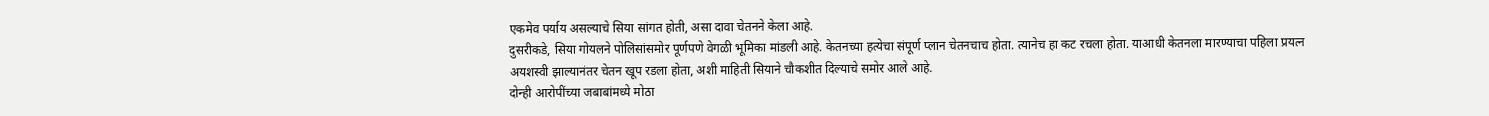एकमेव पर्याय असल्याचे सिया सांगत होती, असा दावा चेतनने केला आहे.
दुसरीकडे, सिया गोयलने पोलिसांसमोर पूर्णपणे वेगळी भूमिका मांडली आहे. केतनच्या हत्येचा संपूर्ण प्लान चेतनचाच होता. त्यानेच हा कट रचला होता. याआधी केतनला मारण्याचा पहिला प्रयत्न अयशस्वी झाल्यानंतर चेतन खूप रडला होता, अशी माहिती सियाने चौकशीत दिल्याचे समोर आले आहे.
दोन्ही आरोपींच्या जबाबांमध्ये मोठा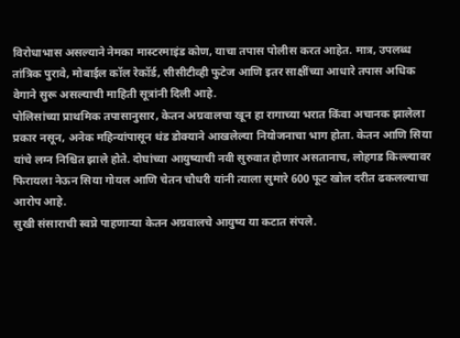विरोधाभास असल्याने नेमका मास्टरमाइंड कोण, याचा तपास पोलीस करत आहेत. मात्र, उपलब्ध तांत्रिक पुरावे, मोबाईल कॉल रेकॉर्ड, सीसीटीव्ही फुटेज आणि इतर साक्षींच्या आधारे तपास अधिक वेगाने सुरू असल्याची माहिती सूत्रांनी दिली आहे.
पोलिसांच्या प्राथमिक तपासानुसार, केतन अग्रवालचा खून हा रागाच्या भरात किंवा अचानक झालेला प्रकार नसून, अनेक महिन्यांपासून थंड डोक्याने आखलेल्या नियोजनाचा भाग होता. केतन आणि सिया यांचे लग्न निश्चित झाले होते. दोघांच्या आयुष्याची नवी सुरुवात होणार असतानाच, लोहगड किल्ल्यावर फिरायला नेऊन सिया गोयल आणि चेतन चौधरी यांनी त्याला सुमारे 600 फूट खोल दरीत ढकलल्याचा आरोप आहे.
सुखी संसाराची स्वप्ने पाहणाऱ्या केतन अग्रवालचे आयुष्य या कटात संपले.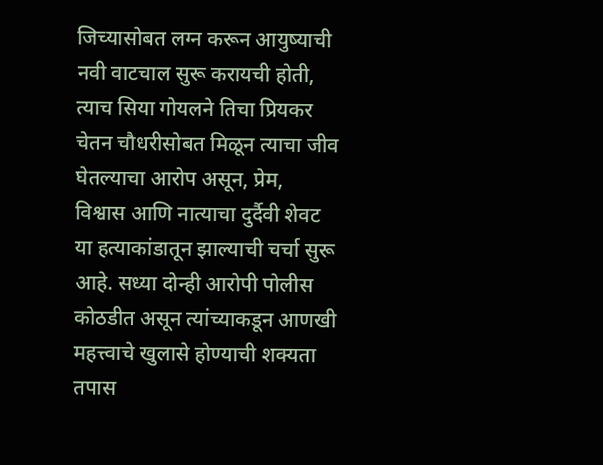जिच्यासोबत लग्न करून आयुष्याची नवी वाटचाल सुरू करायची होती, त्याच सिया गोयलने तिचा प्रियकर चेतन चौधरीसोबत मिळून त्याचा जीव घेतल्याचा आरोप असून, प्रेम, विश्वास आणि नात्याचा दुर्दैवी शेवट या हत्याकांडातून झाल्याची चर्चा सुरू आहे. सध्या दोन्ही आरोपी पोलीस कोठडीत असून त्यांच्याकडून आणखी महत्त्वाचे खुलासे होण्याची शक्यता तपास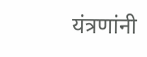यंत्रणांनी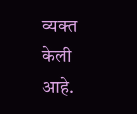व्यक्त केली आहे.